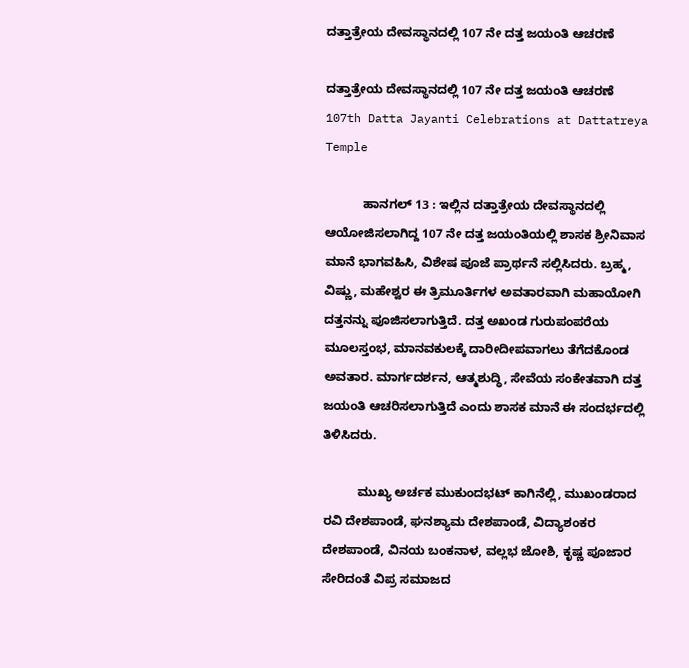ದತ್ತಾತ್ರೇಯ ದೇವಸ್ಥಾನದಲ್ಲಿ 107 ನೇ ದತ್ತ ಜಯಂತಿ ಆಚರಣೆ

ದತ್ತಾತ್ರೇಯ ದೇವಸ್ಥಾನದಲ್ಲಿ 107 ನೇ ದತ್ತ ಜಯಂತಿ ಆಚರಣೆ 107th Datta Jayanti Celebrations at Dattatreya Temple

           ಹಾನಗಲ್ 13 : ಇಲ್ಲಿನ ದತ್ತಾತ್ರೇಯ ದೇವಸ್ಥಾನದಲ್ಲಿ ಆಯೋಜಿಸಲಾಗಿದ್ದ 107 ನೇ ದತ್ತ ಜಯಂತಿಯಲ್ಲಿ ಶಾಸಕ ಶ್ರೀನಿವಾಸ ಮಾನೆ ಭಾಗವಹಿಸಿ, ವಿಶೇಷ ಪೂಜೆ ಪ್ರಾರ್ಥನೆ ಸಲ್ಲಿಸಿದರು. ಬ್ರಹ್ಮ, ವಿಷ್ಣು, ಮಹೇಶ್ವರ ಈ ತ್ರಿಮೂರ್ತಿಗಳ ಅವತಾರವಾಗಿ ಮಹಾಯೋಗಿ ದತ್ತನನ್ನು ಪೂಜಿಸಲಾಗುತ್ತಿದೆ. ದತ್ತ ಅಖಂಡ ಗುರುಪಂಪರೆಯ ಮೂಲಸ್ತಂಭ, ಮಾನವಕುಲಕ್ಕೆ ದಾರೀದೀಪವಾಗಲು ತೆಗೆದಕೊಂಡ ಅವತಾರ. ಮಾರ್ಗದರ್ಶನ, ಆತ್ಮಶುದ್ಧಿ, ಸೇವೆಯ ಸಂಕೇತವಾಗಿ ದತ್ತ ಜಯಂತಿ ಆಚರಿಸಲಾಗುತ್ತಿದೆ ಎಂದು ಶಾಸಕ ಮಾನೆ ಈ ಸಂದರ್ಭದಲ್ಲಿ ತಿಳಿಸಿದರು.

          ಮುಖ್ಯ ಅರ್ಚಕ ಮುಕುಂದಭಟ್ ಕಾಗಿನೆಲ್ಲಿ, ಮುಖಂಡರಾದ ರವಿ ದೇಶಪಾಂಡೆ, ಘನಶ್ಯಾಮ ದೇಶಪಾಂಡೆ, ವಿದ್ಯಾಶಂಕರ ದೇಶಪಾಂಡೆ, ವಿನಯ ಬಂಕನಾಳ, ವಲ್ಲಭ ಜೋಶಿ, ಕೃಷ್ಣ ಪೂಜಾರ ಸೇರಿದಂತೆ ವಿಪ್ರ ಸಮಾಜದ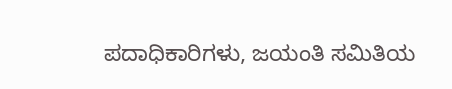ಪದಾಧಿಕಾರಿಗಳು, ಜಯಂತಿ ಸಮಿತಿಯ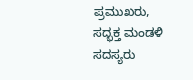ಪ್ರಮುಖರು, ಸದ್ಭಕ್ತ ಮಂಡಳಿ ಸದಸ್ಯರು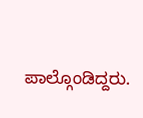ಪಾಲ್ಗೊಂಡಿದ್ದರು.